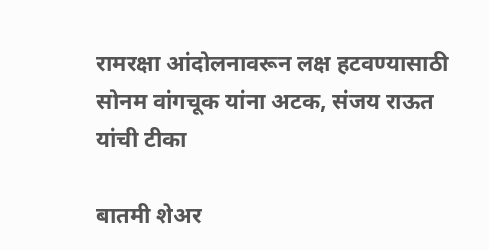रामरक्षा आंदोलनावरून लक्ष हटवण्यासाठी सोनम वांगचूक यांना अटक, संजय राऊत यांची टीका

बातमी शेअर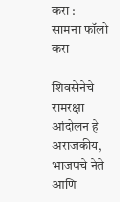करा :
सामना फॉलो करा

शिवसेनेचे रामरक्षा आंदोलन हे अराजकीय, भाजपचे नेते आणि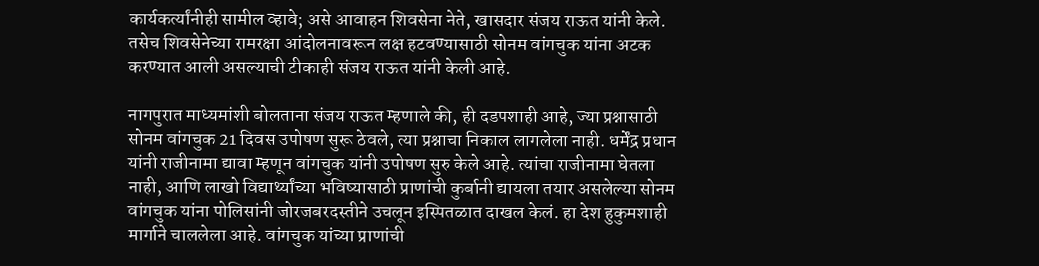कार्यकर्त्यांनीही सामील व्हावे; असे आवाहन शिवसेना नेते, खासदार संजय राऊत यांनी केले. तसेच शिवसेनेच्या रामरक्षा आंदोलनावरून लक्ष हटवण्यासाठी सोनम वांगचुक यांना अटक करण्यात आली असल्याची टीकाही संजय राऊत यांनी केली आहे.

नागपुरात माध्यमांशी बोलताना संजय राऊत म्हणाले की, ही दडपशाही आहे, ज्या प्रश्नासाठी सोनम वांगचुक 21 दिवस उपोषण सुरू ठेवले, त्या प्रश्नाचा निकाल लागलेला नाही. धर्मेंद्र प्रधान यांनी राजीनामा द्यावा म्हणून वांगचुक यांनी उपोषण सुरु केले आहे. त्यांचा राजीनामा घेतला नाही, आणि लाखो विद्यार्थ्यांच्या भविष्यासाठी प्राणांची कुर्बानी द्यायला तयार असलेल्या सोनम वांगचुक यांना पोलिसांनी जोरजबरदस्तीने उचलून इस्पितळात दाखल केलं. हा देश हुकुमशाही मार्गाने चाललेला आहे. वांगचुक यांच्या प्राणांची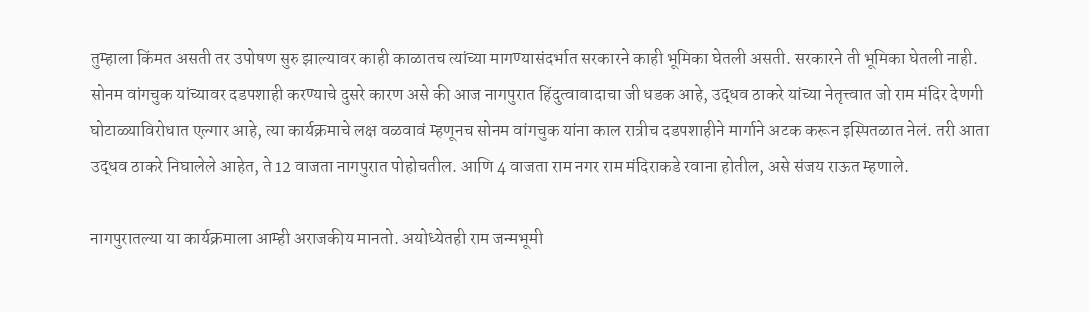तुम्हाला किंमत असती तर उपोषण सुरु झाल्यावर काही काळातच त्यांच्या मागण्यासंदर्भात सरकारने काही भूमिका घेतली असती. सरकारने ती भूमिका घेतली नाही. सोनम वांगचुक यांच्यावर दडपशाही करण्याचे दुसरे कारण असे की आज नागपुरात हिंदुत्वावादाचा जी धडक आहे, उद्धव ठाकरे यांच्या नेतृत्त्वात जो राम मंदिर देणगी घोटाळ्याविरोधात एल्गार आहे, त्या कार्यक्रमाचे लक्ष वळवावं म्हणूनच सोनम वांगचुक यांना काल रात्रीच दडपशाहीने मार्गाने अटक करून इस्पितळात नेलं. तरी आता उद्धव ठाकरे निघालेले आहेत, ते 12 वाजता नागपुरात पोहोचतील. आणि 4 वाजता राम नगर राम मंदिराकडे रवाना होतील, असे संजय राऊत म्हणाले.

नागपुरातल्या या कार्यक्रमाला आम्ही अराजकीय मानतो. अयोध्येतही राम जन्मभूमी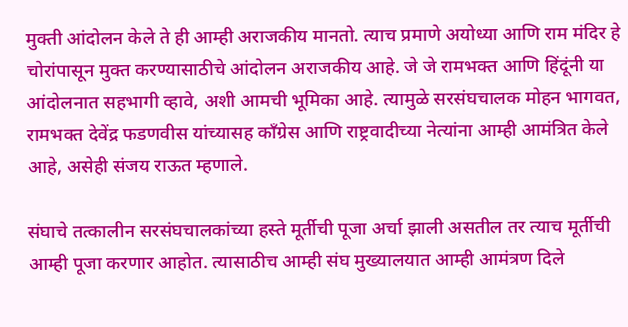मुक्ती आंदोलन केले ते ही आम्ही अराजकीय मानतो. त्याच प्रमाणे अयोध्या आणि राम मंदिर हे चोरांपासून मुक्त करण्यासाठीचे आंदोलन अराजकीय आहे. जे जे रामभक्त आणि हिंदूंनी या आंदोलनात सहभागी व्हावे, अशी आमची भूमिका आहे. त्यामुळे सरसंघचालक मोहन भागवत, रामभक्त देवेंद्र फडणवीस यांच्यासह काँग्रेस आणि राष्ट्रवादीच्या नेत्यांना आम्ही आमंत्रित केले आहे, असेही संजय राऊत म्हणाले.

संघाचे तत्कालीन सरसंघचालकांच्या हस्ते मूर्तीची पूजा अर्चा झाली असतील तर त्याच मूर्तीची आम्ही पूजा करणार आहोत. त्यासाठीच आम्ही संघ मुख्यालयात आम्ही आमंत्रण दिले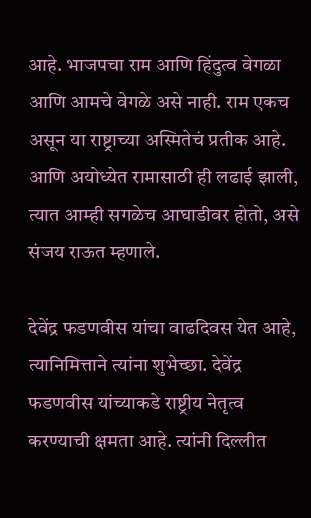आहे. भाजपचा राम आणि हिंदुत्व वेगळा आणि आमचे वेगळे असे नाही. राम एकच असून या राष्ट्राच्या अस्मितेचं प्रतीक आहे. आणि अयोध्येत रामासाठी ही लढाई झाली, त्यात आम्ही सगळेच आघाडीवर होतो, असे संजय राऊत म्हणाले.

देवेंद्र फडणवीस यांचा वाढदिवस येत आहे, त्यानिमित्ताने त्यांना शुभेच्छा. देवेंद्र फडणवीस यांच्याकडे राष्ट्रीय नेतृत्व करण्याची क्षमता आहे. त्यांनी दिल्लीत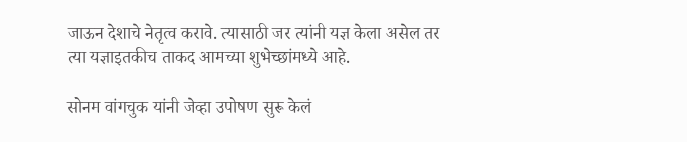जाऊन देशाचे नेतृत्व करावे. त्यासाठी जर त्यांनी यज्ञ केला असेल तर त्या यज्ञाइतकीच ताकद आमच्या शुभेच्छांमध्ये आहे.

सोनम वांगचुक यांनी जेव्हा उपोषण सुरू केलं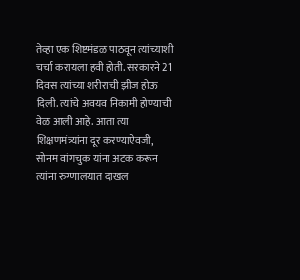तेव्हा एक शिष्टमंडळ पाठवून त्यांच्याशी चर्चा करायला हवी होती. सरकारने 21 दिवस त्यांच्या शरीराची झीज होऊ दिली. त्यांचे अवयव निकामी होण्याची वेळ आली आहे. आता त्या शिक्षणमंत्र्यांना दूर करण्याऐवजी, सोनम वांगचुक यांना अटक करून त्यांना रुग्णालयात दाखल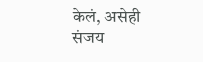केलं, असेही संजय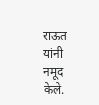राऊत यांनी नमूद केले.